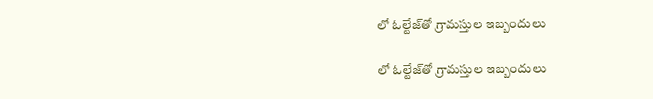లో ఓల్టేజ్‌తో గ్రామస్తుల ఇబ్బందులు

లో ఓల్టేజ్‌తో గ్రామస్తుల ఇబ్బందులు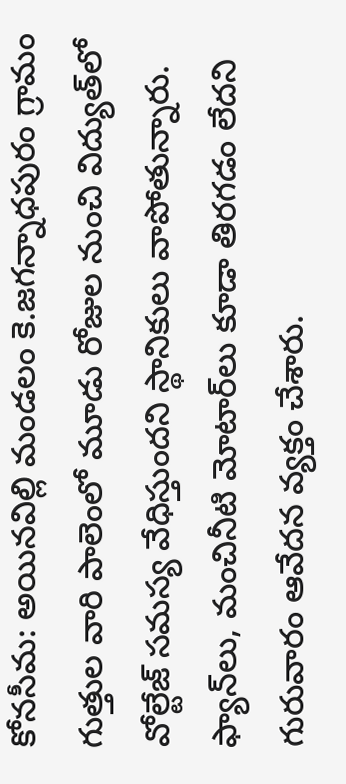కోనసీమ: అయినవిల్లి మండలం కె.జగన్నాధపురం గ్రామం గుత్తుల వారి పాలెంలో మూడు రోజుల నుంచి విద్యుత్‌లో వోల్టేజ్ సమస్య వేధిస్తుందని స్థానికులు వాపోతున్నారు. ఫ్యాన్‌లు, మంచినీటి మోటార్‌లు కూడా తిరగడం లేదని గురువారం ఆవేదన వ్యక్తం చేశారు.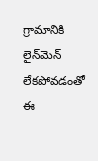గ్రామానికి లైన్‌మెన్ లేకపోవడంతో ఈ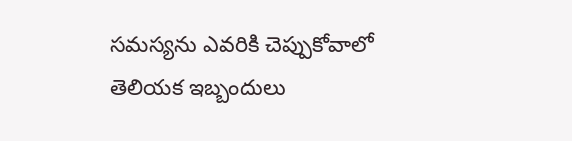సమస్యను ఎవరికి చెప్పుకోవాలో తెలియక ఇబ్బందులు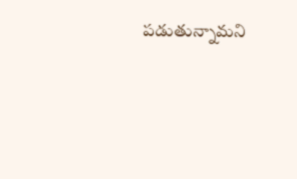పడుతున్నామని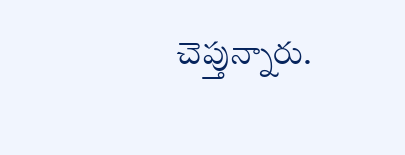చెప్తున్నారు.